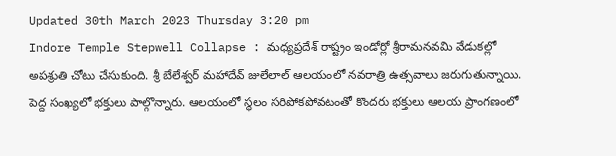Updated 30th March 2023 Thursday 3:20 pm
Indore Temple Stepwell Collapse : మధ్యప్రదేశ్ రాష్ట్రం ఇండోర్లో శ్రీరామనవమి వేడుకల్లో అపశ్రుతి చోటు చేసుకుంది. శ్రీ బేలేశ్వర్ మహాదేవ్ జులేలాల్ ఆలయంలో నవరాత్రి ఉత్సవాలు జరుగుతున్నాయి. పెద్ద సంఖ్యలో భక్తులు పాల్గొన్నారు. ఆలయంలో స్థలం సరిపోకపోవటంతో కొందరు భక్తులు ఆలయ ప్రాంగణంలో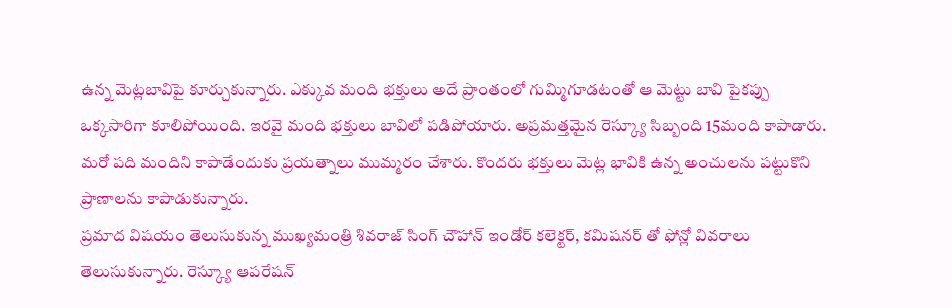ఉన్న మెట్లబావిపై కూర్చుకున్నారు. ఎక్కువ మంది భక్తులు అదే ప్రాంతంలో గుమ్మిగూడటంతో ఆ మెట్టు బావి పైకప్పు ఒక్కసారిగా కూలిపోయింది. ఇరవై మంది భక్తులు బావిలో పడిపోయారు. అప్రమత్తమైన రెస్క్యూ సిబ్బంది 15మంది కాపాడారు. మరో పది మందిని కాపాడేందుకు ప్రయత్నాలు ముమ్మరం చేశారు. కొందరు భక్తులు మెట్ల భావికి ఉన్న అంచులను పట్టుకొని ప్రాణాలను కాపాడుకున్నారు.
ప్రమాద విషయం తెలుసుకున్న ముఖ్యమంత్రి శివరాజ్ సింగ్ చౌహాన్ ఇండోర్ కలెక్టర్, కమిషనర్ తో ఫోన్లో వివరాలు తెలుసుకున్నారు. రెస్క్యూ ఆపరేషన్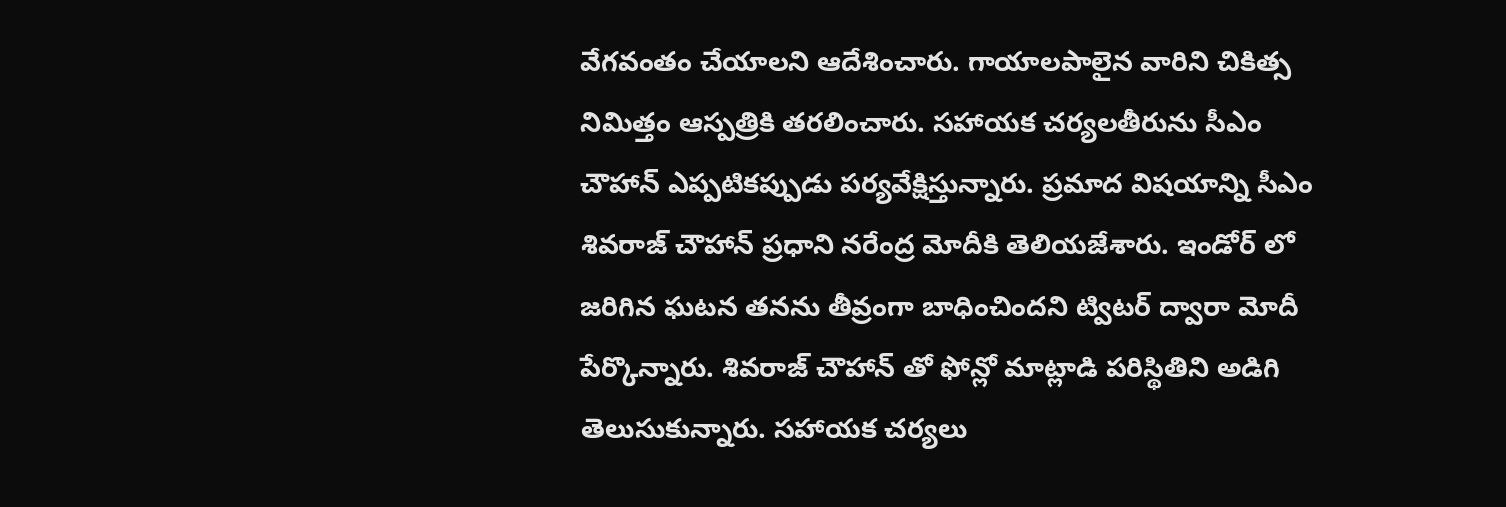వేగవంతం చేయాలని ఆదేశించారు. గాయాలపాలైన వారిని చికిత్స నిమిత్తం ఆస్పత్రికి తరలించారు. సహాయక చర్యలతీరును సీఎం చౌహాన్ ఎప్పటికప్పుడు పర్యవేక్షిస్తున్నారు. ప్రమాద విషయాన్ని సీఎం శివరాజ్ చౌహాన్ ప్రధాని నరేంద్ర మోదీకి తెలియజేశారు. ఇండోర్ లో జరిగిన ఘటన తనను తీవ్రంగా బాధించిందని ట్విటర్ ద్వారా మోదీ పేర్కొన్నారు. శివరాజ్ చౌహాన్ తో ఫోన్లో మాట్లాడి పరిస్థితిని అడిగి తెలుసుకున్నారు. సహాయక చర్యలు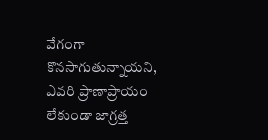వేగంగా కొనసాగుతున్నాయని, ఎవరి ప్రాణాప్రాయం లేకుండా జాగ్రత్త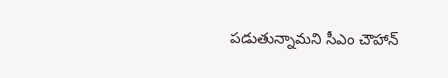పడుతున్నామని సీఎం చౌహాన్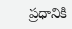ప్రధానికి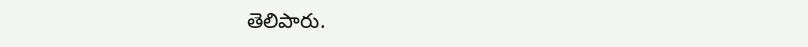తెలిపారు.